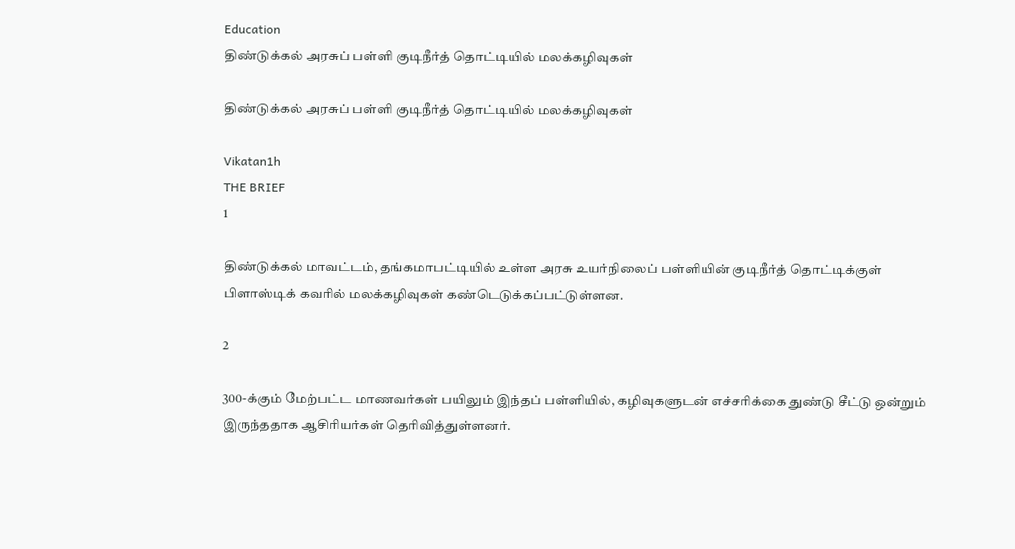Education
திண்டுக்கல் அரசுப் பள்ளி குடிநீர்த் தொட்டியில் மலக்கழிவுகள்

திண்டுக்கல் அரசுப் பள்ளி குடிநீர்த் தொட்டியில் மலக்கழிவுகள்

Vikatan1h
THE BRIEF
1

திண்டுக்கல் மாவட்டம், தங்கமாபட்டியில் உள்ள அரசு உயர்நிலைப் பள்ளியின் குடிநீர்த் தொட்டிக்குள் பிளாஸ்டிக் கவரில் மலக்கழிவுகள் கண்டெடுக்கப்பட்டுள்ளன.

2

300-க்கும் மேற்பட்ட மாணவர்கள் பயிலும் இந்தப் பள்ளியில், கழிவுகளுடன் எச்சரிக்கை துண்டு சீட்டு ஒன்றும் இருந்ததாக ஆசிரியர்கள் தெரிவித்துள்ளனர்.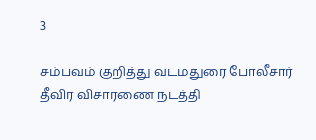3

சம்பவம் குறித்து வடமதுரை போலீசார் தீவிர விசாரணை நடத்தி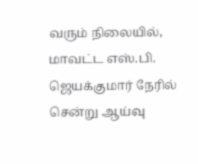வரும் நிலையில், மாவட்ட எஸ்.பி. ஜெயக்குமார் நேரில் சென்று ஆய்வு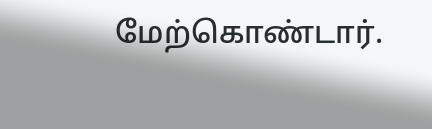மேற்கொண்டார்.